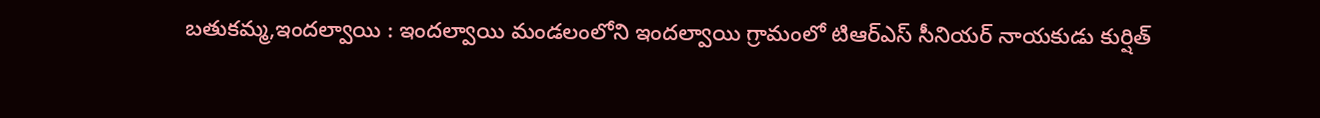బతుకమ్మ,ఇందల్వాయి : ఇందల్వాయి మండలంలోని ఇందల్వాయి గ్రామంలో టిఆర్ఎస్ సీనియర్ నాయకుడు కుర్షిత్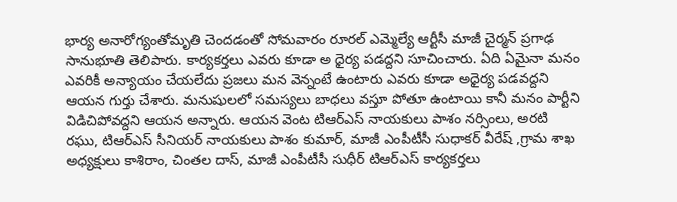భార్య అనారోగ్యంతోమృతి చెందడంతో సోమవారం రూరల్ ఎమ్మెల్యే ఆర్టీసీ మాజీ చైర్మన్ ప్రగాఢ సానుభూతి తెలిపారు. కార్యకర్తలు ఎవరు కూడా అ ధైర్య పడద్దని సూచించారు. ఏది ఏమైనా మనం ఎవరికీ అన్యాయం చేయలేదు ప్రజలు మన వెన్నంటే ఉంటారు ఎవరు కూడా అధైర్య పడవద్దని ఆయన గుర్తు చేశారు. మనుషులలో సమస్యలు బాధలు వస్తూ పోతూ ఉంటాయి కానీ మనం పార్టీని విడిచిపోవద్దని ఆయన అన్నారు. ఆయన వెంట టిఆర్ఎస్ నాయకులు పాశం నర్సింలు, అరటి రఘు, టిఆర్ఎస్ సీనియర్ నాయకులు పాశం కుమార్, మాజీ ఎంపీటీసీ సుధాకర్ వీరేష్ ,గ్రామ శాఖ అధ్యక్షులు కాశిరాం, చింతల దాస్, మాజీ ఎంపీటీసీ సుధీర్ టిఆర్ఎస్ కార్యకర్తలు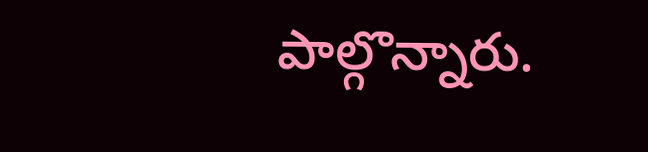పాల్గొన్నారు.